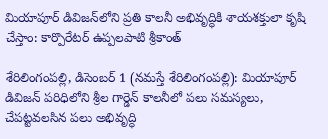మియాపూర్ డివిజన్‌లోని ప్రతి కాలనీ అభివృద్ధికి శాయశక్తులా కృషి చేస్తాం: కార్పొరేటర్ ఉప్పలపాటి శ్రీకాంత్

శేరిలింగంప‌ల్లి, డిసెంబ‌ర్ 1 (న‌మ‌స్తే శేరిలింగంప‌ల్లి): మియాపూర్ డివిజన్ పరిధిలోని శ్రీల గార్డెన్ కాలనీలో పలు సమస్యలు, చేపట్టవలసిన పలు అభివృద్ధి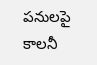పనులపై కాలనీ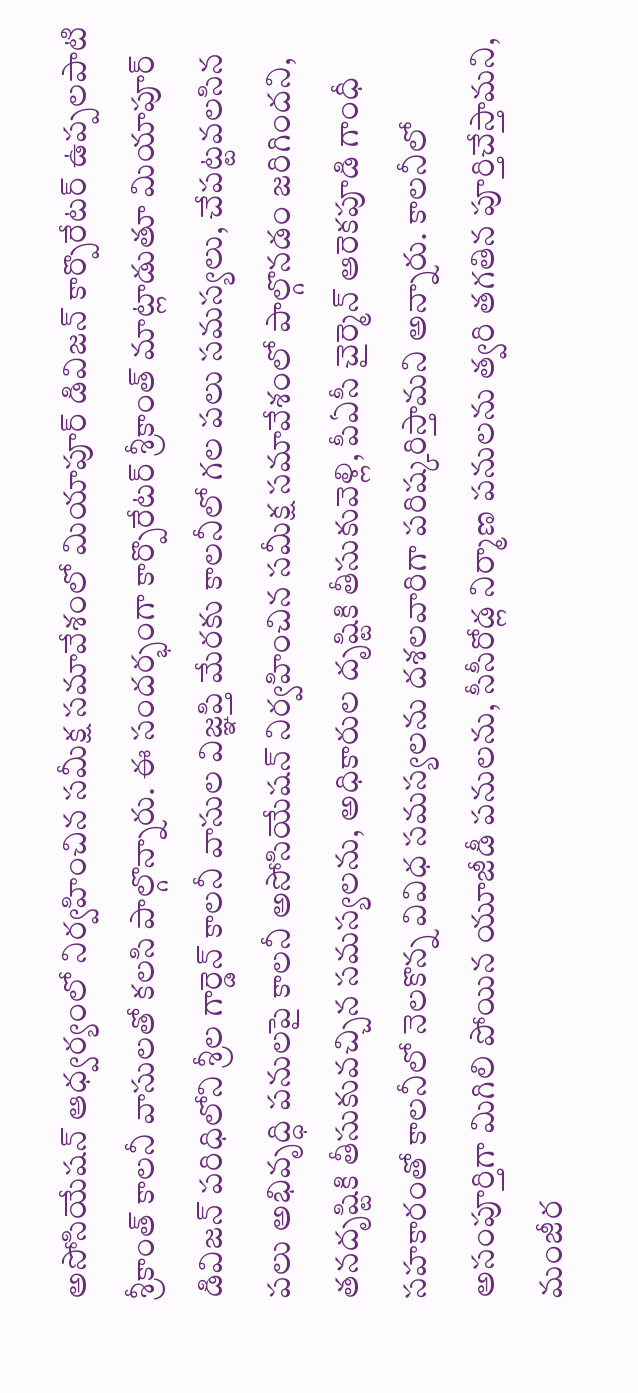అసోసియేషన్ ఆధ్వర్యంలో నిర్వహించిన సమీక్ష సమావేశంలో మియాపూర్ డివిజన్ కార్పొరేటర్ ఉప్పలపాటి శ్రీకాంత్ కాలనీ వాసులతో కలసి పాల్గొన్నారు. ఈ సందర్భంగా కార్పొరేటర్ శ్రీకాంత్ మాట్లాడుతూ మియాపూర్ డివిజన్ పరిధిలోని శ్రీల గార్డెన్ కాలనీ వాసుల విజ్ఞప్తి మేరకు కాలనీలో గల పలు సమస్యలు, చేపట్టవలసిన పలు అభివృద్ధి పనులపై కాలనీ అసోసియేషన్ నిర్వహించిన సమీక్ష సమావేశంలో పాల్గొనడం జరిగిందని, తనదృష్టికి తీసుకువచ్చిన సమస్యలను, అధికారుల దృష్టికి తీసుకువెళ్లి, పీఏసీ చైర్మెన్ ఆరెకపూడి గాంధీ సహకారంతో కాలనీలో నెలకొన్న వివిధ సమస్యలను దశలవారిగా పరిష్కరిస్తామని అన్నారు. కాలనీలో అసంపూర్తిగా మిగిలి పోయిన యూజీడీ పనులను, సీసీరోడ్ల నిర్మాణ పనులను త్వరి తగతిన పూర్తిచేస్తామని, మంజీర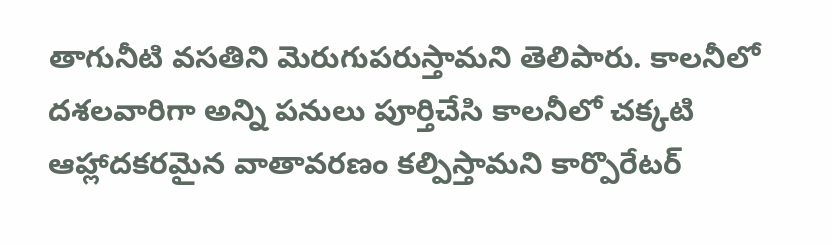తాగునీటి వసతిని మెరుగుపరుస్తామని తెలిపారు. కాలనీలో దశలవారిగా అన్ని పనులు పూర్తిచేసి కాలనీలో చక్కటి ఆహ్లాదకరమైన వాతావరణం కల్పిస్తామని కార్పొరేటర్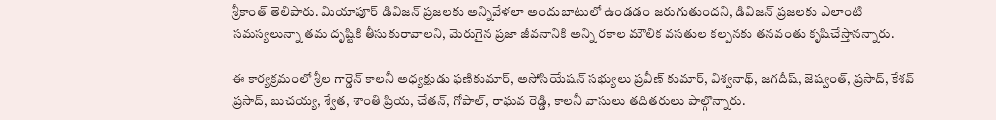శ్రీకాంత్ తెలిపారు. మియాపూర్ డివిజన్ ప్రజలకు అన్నివేళలా అందుబాటులో ఉండడం జరుగుతుందని, డివిజన్ ప్రజలకు ఎలాంటి సమస్యలున్నా తమ దృష్టికి తీసుకురావాలని, మెరుగైన ప్రజా జీవనానికి అన్ని రకాల మౌలిక వసతుల కల్పనకు తనవంతు కృషిచేస్తానన్నారు.

ఈ కార్యక్రమంలో శ్రీల గార్డెన్ కాలనీ అధ్యక్షుడు ఫణికుమార్, అసోసియేషన్ సభ్యులు ప్రవీణ్ కుమార్, విశ్వనాథ్, జగదీష్, జెష్వంత్, ప్రసాద్, కేశవ్ ప్రసాద్, బుచయ్య, శ్వేత, శాంతి ప్రియ, చేతన్, గోపాల్, రాఘవ రెడ్డి, కాలనీ వాసులు తదితరులు పాల్గొన్నారు.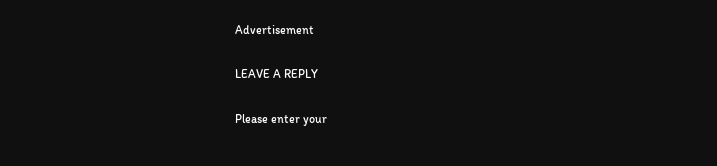Advertisement

LEAVE A REPLY

Please enter your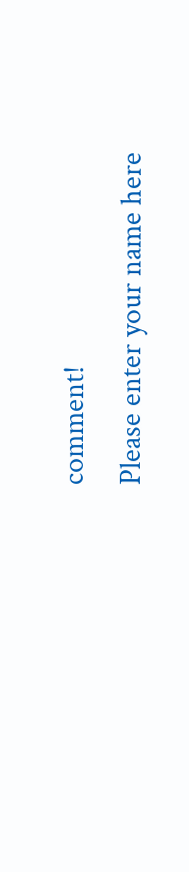comment!
Please enter your name here